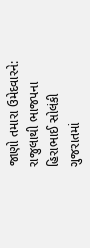જાણો તમારા ઉમેદવારને: રાજુલાથી ભાજપના હિરાભાઈ સોલંકી
ગુજરાતમાં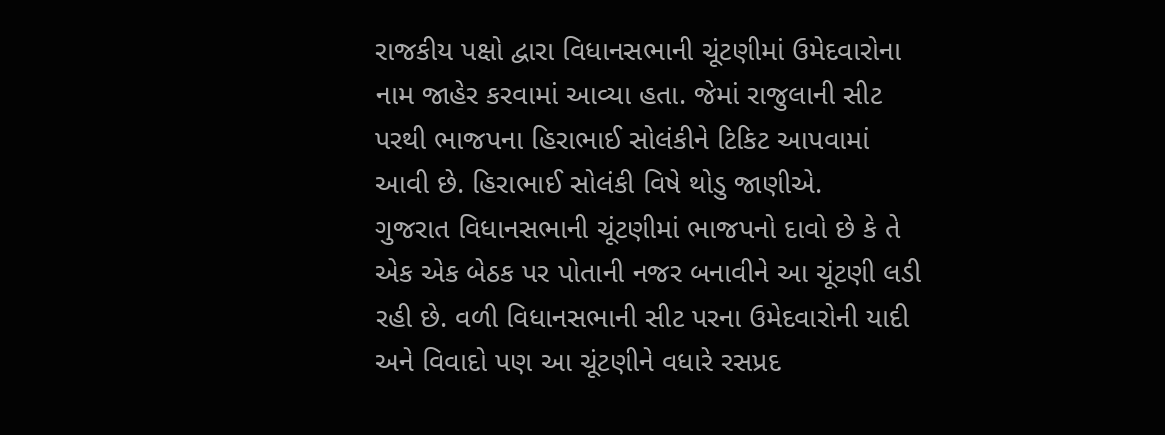રાજકીય પક્ષો દ્વારા વિધાનસભાની ચૂંટણીમાં ઉમેદવારોના નામ જાહેર કરવામાં આવ્યા હતા. જેમાં રાજુલાની સીટ પરથી ભાજપના હિરાભાઈ સોલંકીને ટિકિટ આપવામાં આવી છે. હિરાભાઈ સોલંકી વિષે થોડુ જાણીએ.
ગુજરાત વિધાનસભાની ચૂંટણીમાં ભાજપનો દાવો છે કે તે એક એક બેઠક પર પોતાની નજર બનાવીને આ ચૂંટણી લડી રહી છે. વળી વિધાનસભાની સીટ પરના ઉમેદવારોની યાદી અને વિવાદો પણ આ ચૂંટણીને વધારે રસપ્રદ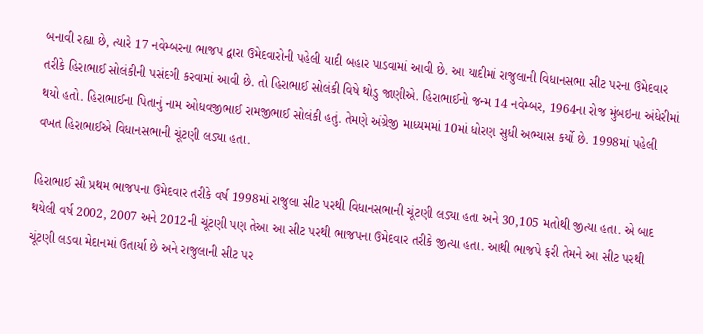બનાવી રહ્યા છે, ત્યારે 17 નવેમ્બરના ભાજપ દ્વારા ઉમેદવારોની પહેલી યાદી બહાર પાડવામાં આવી છે. આ યાદીમાં રાજુલાની વિધાનસભા સીટ પરના ઉમેદવાર તરીકે હિરાભાઈ સોલંકીની પસંદગી કરવામાં આવી છે. તો હિરાભાઈ સોલંકી વિષે થોડુ જાણીએ. હિરાભાઈનો જન્મ 14 નવેમ્બર, 1964ના રોજ મુંબઇના અંધેરીમાં થયો હતો. હિરાભાઈના પિતાનું નામ ઓધવજીભાઈ રામજીભાઈ સોલંકી હતું. તેમણે અંગ્રેજી માધ્યમમાં 10માં ધોરણ સુધી અભ્યાસ કર્યો છે. 1998માં પહેલી વખત હિરાભાઈએ વિધાનસભાની ચૂંટણી લડ્યા હતા.

હિરાભાઈ સૌ પ્રથમ ભાજપના ઉમેદવાર તરીકે વર્ષ 1998માં રાજુલા સીટ પરથી વિધાનસભાની ચૂંટણી લડ્યા હતા અને 30,105 મતોથી જીત્યા હતા. એ બાદ થયેલી વર્ષ 2002, 2007 અને 2012ની ચૂંટણી પણ તેઆ આ સીટ પરથી ભાજપના ઉમેદવાર તરીકે જીત્યા હતા. આથી ભાજપે ફરી તેમને આ સીટ પરથી ચૂંટણી લડવા મેદાનમાં ઉતાર્યા છે અને રાજુલાની સીટ પર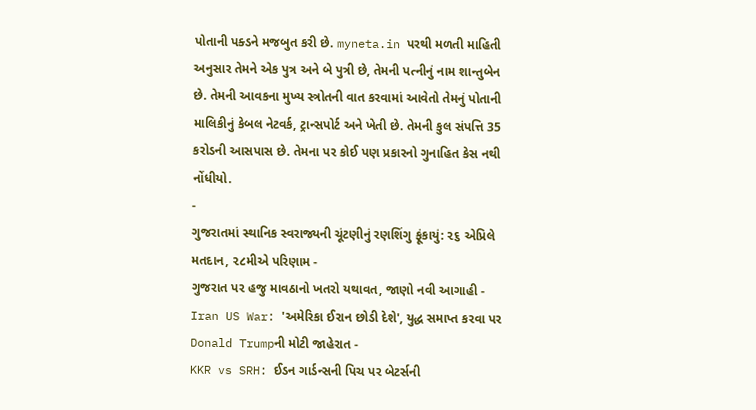પોતાની પક્ડને મજબુત કરી છે. myneta.in પરથી મળતી માહિતી અનુસાર તેમને એક પુત્ર અને બે પુત્રી છે, તેમની પત્નીનું નામ શાન્તુબેન છે. તેમની આવકના મુખ્ય સ્ત્રોતની વાત કરવામાં આવેતો તેમનું પોતાની માલિકીનું કેબલ નેટવર્ક, ટ્રાન્સપોર્ટ અને ખેતી છે. તેમની કુલ સંપત્તિ 35 કરોડની આસપાસ છે. તેમના પર કોઈ પણ પ્રકારનો ગુનાહિત કેસ નથી નોંધીયો.
-
ગુજરાતમાં સ્થાનિક સ્વરાજ્યની ચૂંટણીનું રણશિંગુ ફૂંકાયું: ૨૬ એપ્રિલે મતદાન, ૨૮મીએ પરિણામ -
ગુજરાત પર હજુ માવઠાનો ખતરો યથાવત, જાણો નવી આગાહી -
Iran US War: 'અમેરિકા ઈરાન છોડી દેશે', યુદ્ધ સમાપ્ત કરવા પર Donald Trumpની મોટી જાહેરાત -
KKR vs SRH: ઈડન ગાર્ડન્સની પિચ પર બેટર્સની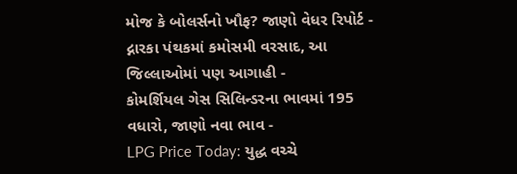મોજ કે બોલર્સનો ખૌફ? જાણો વેધર રિપોર્ટ -
દ્નારકા પંથકમાં કમોસમી વરસાદ, આ જિલ્લાઓમાં પણ આગાહી -
કોમર્શિયલ ગેસ સિલિન્ડરના ભાવમાં 195 વધારો, જાણો નવા ભાવ -
LPG Price Today: યુદ્ધ વચ્ચે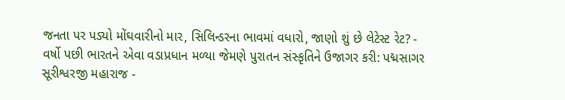જનતા પર પડ્યો મોંઘવારીનો માર, સિલિન્ડરના ભાવમાં વધારો, જાણો શું છે લેટેસ્ટ રેટ? -
વર્ષો પછી ભારતને એવા વડાપ્રધાન મળ્યા જેમણે પુરાતન સંસ્કૃતિને ઉજાગર કરી: પદ્મસાગર સૂરીશ્વરજી મહારાજ -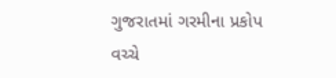ગુજરાતમાં ગરમીના પ્રકોપ વચ્ચે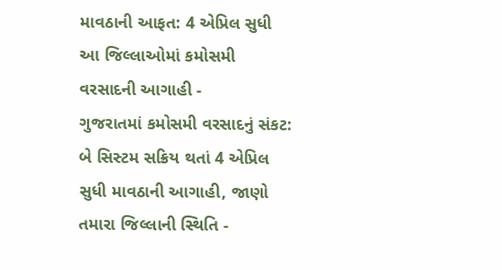માવઠાની આફત: 4 એપ્રિલ સુધી આ જિલ્લાઓમાં કમોસમી વરસાદની આગાહી -
ગુજરાતમાં કમોસમી વરસાદનું સંકટ: બે સિસ્ટમ સક્રિય થતાં 4 એપ્રિલ સુધી માવઠાની આગાહી, જાણો તમારા જિલ્લાની સ્થિતિ -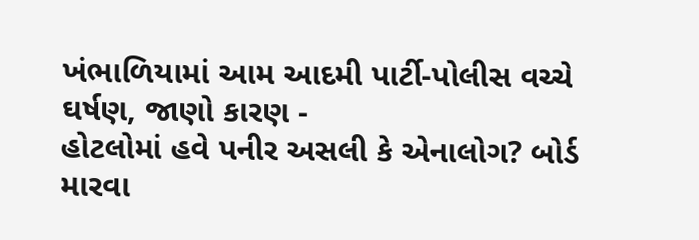ખંભાળિયામાં આમ આદમી પાર્ટી-પોલીસ વચ્ચે ઘર્ષણ, જાણો કારણ -
હોટલોમાં હવે પનીર અસલી કે એનાલોગ? બોર્ડ મારવા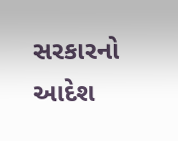સરકારનો આદેશ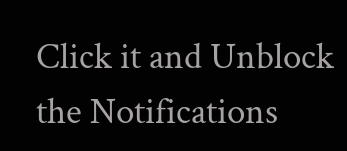Click it and Unblock the Notifications